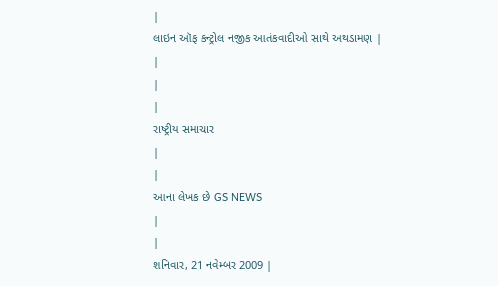|
લાઇન ઑફ કન્ટ્રોલ નજીક આતંકવાદીઓ સાથે અથડામણ |
|
|
|
રાષ્ટ્રીય સમાચાર
|
|
આના લેખક છે GS NEWS
|
|
શનિવાર, 21 નવેમ્બર 2009 |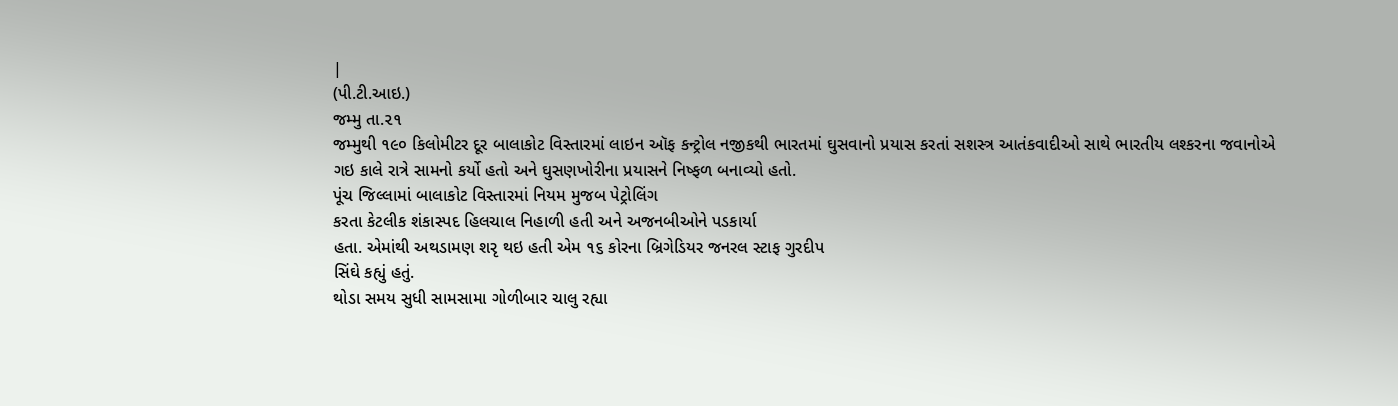|
(પી.ટી.આઇ.)
જમ્મુ તા.૨૧
જમ્મુથી ૧૯૦ કિલોમીટર દૂર બાલાકોટ વિસ્તારમાં લાઇન ઑફ કન્ટ્રોલ નજીકથી ભારતમાં ઘુસવાનો પ્રયાસ કરતાં સશસ્ત્ર આતંકવાદીઓ સાથે ભારતીય લશ્કરના જવાનોએ ગઇ કાલે રાત્રે સામનો કર્યો હતો અને ઘુસણખોરીના પ્રયાસને નિષ્ફળ બનાવ્યો હતો.
પૂંચ જિલ્લામાં બાલાકોટ વિસ્તારમાં નિયમ મુજબ પેટ્રોલિંગ
કરતા કેટલીક શંકાસ્પદ હિલચાલ નિહાળી હતી અને અજનબીઓને પડકાર્યા
હતા. એમાંથી અથડામણ શરૃ થઇ હતી એમ ૧૬ કોરના બ્રિગેડિયર જનરલ સ્ટાફ ગુરદીપ
સિંઘે કહ્યું હતું.
થોડા સમય સુધી સામસામા ગોળીબાર ચાલુ રહ્યા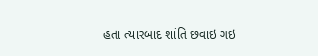હતા ત્યારબાદ શાંતિ છવાઇ ગઇ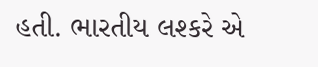હતી. ભારતીય લશ્કરે એ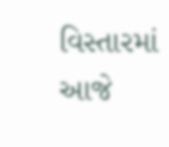વિસ્તારમાં આજે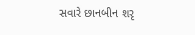સવારે છાનબીન શરૃ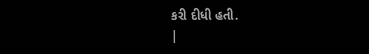કરી દીધી હતી.
|